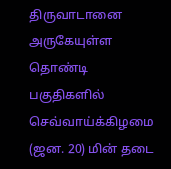திருவாடானை அருகேயுள்ள தொண்டி பகுதிகளில் செவ்வாய்க்கிழமை (ஜன. 20) மின் தடை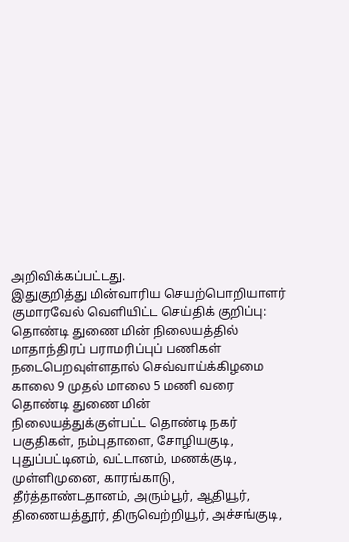அறிவிக்கப்பட்டது.
இதுகுறித்து மின்வாரிய செயற்பொறியாளர் குமாரவேல் வெளியிட்ட செய்திக் குறிப்பு:
தொண்டி துணை மின் நிலையத்தில் மாதாந்திரப் பராமரிப்புப் பணிகள் நடைபெறவுள்ளதால் செவ்வாய்க்கிழமை காலை 9 முதல் மாலை 5 மணி வரை தொண்டி துணை மின் நிலையத்துக்குள்பட்ட தொண்டி நகர் பகுதிகள், நம்புதாளை, சோழியகுடி, புதுப்பட்டினம், வட்டானம், மணக்குடி, முள்ளிமுனை, காரங்காடு, தீர்த்தாண்டதானம், அரும்பூர், ஆதியூர், திணையத்தூர், திருவெற்றியூர், அச்சங்குடி,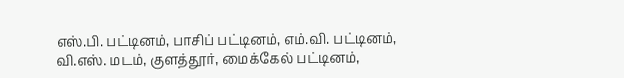எஸ்.பி. பட்டினம், பாசிப் பட்டினம், எம்.வி. பட்டினம், வி.எஸ். மடம், குளத்தூர், மைக்கேல் பட்டினம்,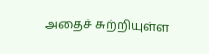அதைச் சுற்றியுள்ள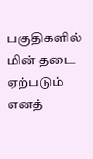பகுதிகளில் மின் தடை ஏற்படும் எனத்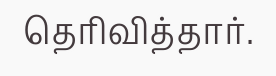தெரிவித்தார்.